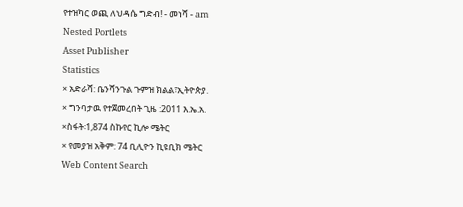የተዝካር ወጪ ለህዳሴ ግድብ! - መነሻ - am
Nested Portlets
Asset Publisher
Statistics
× አድራሻ: ቤንሻንጉል ጉምዝ ክልል፣ኢትዮጵያ.
× ግንባታዉ የተጀመረበት ጊዜ :2011 እ.ኤ.አ.
×ስፋት፡1,874 ስኩየር ኪሎ ሜትር
× የመያዝ አቅም: 74 ቢሊዮን ኪዩቢክ ሜትር
Web Content Search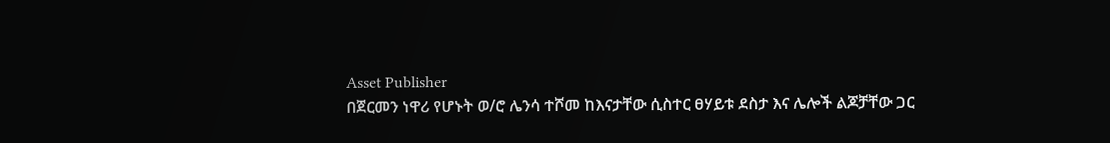Asset Publisher
በጀርመን ነዋሪ የሆኑት ወ/ሮ ሌንሳ ተሾመ ከእናታቸው ሲስተር ፀሃይቱ ደስታ እና ሌሎች ልጆቻቸው ጋር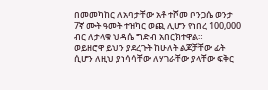በመመካከር ለአባታቸው አቶ ተሾመ ቦንጋሴ ወንታ 7ኛ ሙት ዓመት ተዝካር ወጪ ሊሆን የነበረ 100,000 ብር ለታላቁ ህዳሴ ግድብ አበርክተዋል።
ወይዘሮዋ ይህን ያደረጉት ከሁለት ልጆቻቸው ፊት ሲሆን ለዚህ ያነሳሳቸው ለሃገራቸው ያላቸው ፍቅር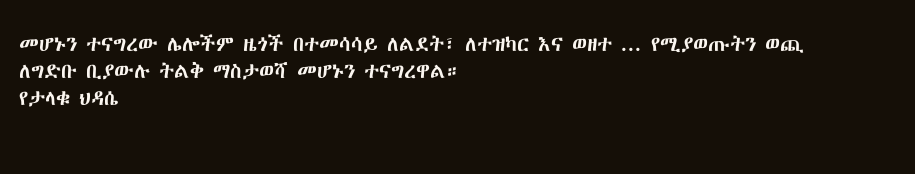መሆኑን ተናግረው ሌሎችም ዜጎች በተመሳሳይ ለልደት፣ ለተዝካር እና ወዘተ ... የሚያወጡትን ወጪ ለግድቡ ቢያውሉ ትልቅ ማስታወሻ መሆኑን ተናግረዋል።
የታላቁ ህዳሴ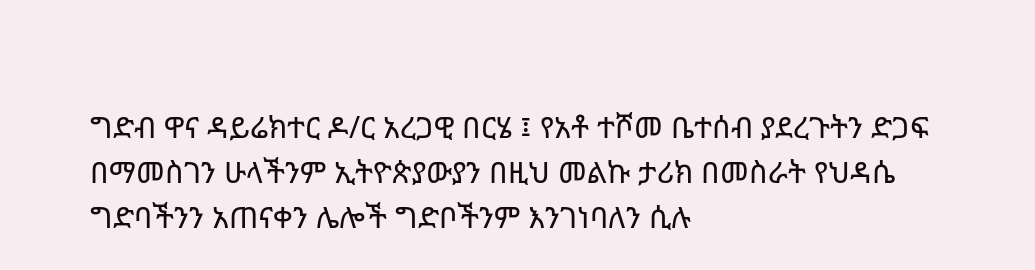ግድብ ዋና ዳይሬክተር ዶ/ር አረጋዊ በርሄ ፤ የአቶ ተሾመ ቤተሰብ ያደረጉትን ድጋፍ በማመስገን ሁላችንም ኢትዮጵያውያን በዚህ መልኩ ታሪክ በመስራት የህዳሴ ግድባችንን አጠናቀን ሌሎች ግድቦችንም እንገነባለን ሲሉ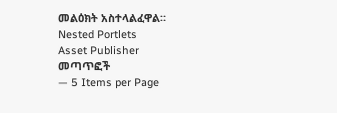መልዕክት አስተላልፈዋል።
Nested Portlets
Asset Publisher
መጣጥፎች
— 5 Items per Page